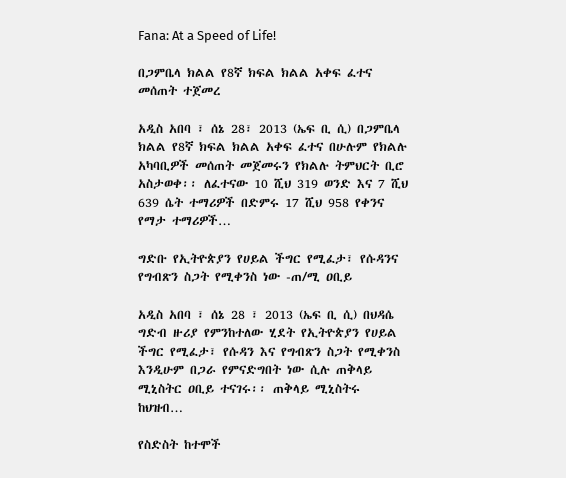Fana: At a Speed of Life!

በጋምቤላ ክልል የ8ኛ ክፍል ክልል አቀፍ ፈተና መሰጠት ተጀመረ

አዲስ አበባ ፣ ሰኔ 28፣ 2013 (ኤፍ ቢ ሲ) በጋምቤላ ክልል የ8ኛ ክፍል ክልል አቀፍ ፈተና በሁሉም የክልሉ አካባቢዎች መሰጠት መጀመሩን የክልሉ ትምህርት ቢሮ አስታወቀ፡፡ ለፈተናው 10 ሺህ 319 ወንድ እና 7 ሺህ 639 ሴት ተማሪዎች በድምሩ 17 ሺህ 958 የቀንና የማታ ተማሪዎች…

ግድቡ የኢትዮጵያን የሀይል ችግር የሚፈታ፣ የሱዳንና የግብጽን ስጋት የሚቀንስ ነው -ጠ/ሚ ዐቢይ

አዲስ አበባ ፣ ሰኔ 28 ፣ 2013 (ኤፍ ቢ ሲ) በህዳሴ ግድብ ዙሪያ የምንከተለው ሂደት የኢትዮጵያን የሀይል ችግር የሚፈታ፣ የሱዳን እና የግብጽን ስጋት የሚቀንስ እንዲሁም በጋራ የምናድግበት ነው ሲሉ ጠቅላይ ሚኒስትር ዐቢይ ተናገሩ፡፡ ጠቅላይ ሚኒስትሩ ከህዝብ…

የስድስት ከተሞች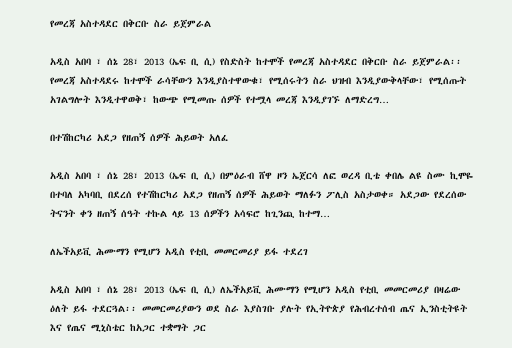የመረጃ አስተዳደር በቅርቡ ስራ ይጀምራል

አዲስ አበባ ፣ ሰኔ 28፣ 2013 (ኤፍ ቢ ሲ) የስድስት ከተሞች የመረጃ አስተዳደር በቅርቡ ስራ ይጀምራል፡፡ የመረጃ አስተዳደሩ ከተሞች ራሳቸውን እንዲያስተዋውቁ፣ የሚሰሩትን ስራ ህዝብ እንዲያውቅላቸው፣ የሚሰጡት አገልግሎት እንዲተዋወቅ፣ ከውጭ የሚመጡ ሰዎች የተሟላ መረጃ እንዲያገኙ ለማድረግ…

በተሽከርካሪ አደጋ የዘጠኝ ሰዎች ሕይወት አለፈ

አዲስ አበባ ፣ ሰኔ 28፣ 2013 (ኤፍ ቢ ሲ) በምዕራብ ሸዋ ዞን ኤጀርሳ ለፎ ወረዳ ቢቴ ቀበሌ ልዩ ስሙ ኪሞዬ በተባለ አካባቢ በደረሰ የተሽከርካሪ አደጋ የዘጠኝ ሰዎች ሕይወት ማለፉን ፖሊስ አስታወቀ። አደጋው የደረሰው ትናንት ቀን ዘጠኝ ሰዓት ተኩል ላይ 13 ሰዎችን አሳፍሮ ከጊንጪ ከተማ…

ለኤችአይቪ ሕሙማን የሚሆን አዲስ የቲቢ መመርመሪያ ይፋ ተደረገ

አዲስ አበባ ፣ ሰኔ 28፣ 2013 (ኤፍ ቢ ሲ) ለኤችአይቪ ሕሙማን የሚሆን አዲስ የቲቢ መመርመሪያ በዛሬው ዕለት ይፋ ተደርጓል፡፡ መመርመሪያውን ወደ ስራ እያስገቡ ያሉት የኢትዮጵያ የሕብረተሰብ ጤና ኢንስቲትዩት እና የጤና ሚኒስቴር ከአጋር ተቋማት ጋር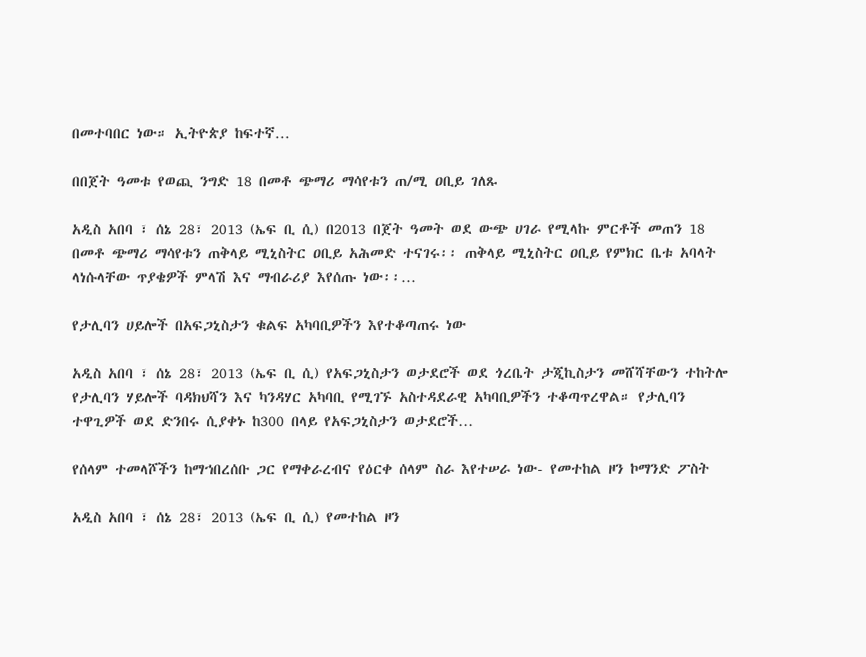በመተባበር ነው። ኢትዮጵያ ከፍተኛ…

በበጀት ዓመቱ የወጪ ንግድ 18 በመቶ ጭማሪ ማሳየቱን ጠ/ሚ ዐቢይ ገለጹ

አዲስ አበባ ፣ ሰኔ 28፣ 2013 (ኤፍ ቢ ሲ) በ2013 በጀት ዓመት ወደ ውጭ ሀገራ የሚላኩ ምርቶች መጠን 18 በመቶ ጭማሪ ማሳየቱን ጠቅላይ ሚኒስትር ዐቢይ አሕመድ ተናገሩ፡፡ ጠቅላይ ሚኒስትር ዐቢይ የምክር ቤቱ አባላት ላነሱላቸው ጥያቄዎች ምላሽ እና ማብራሪያ እየሰጡ ነው፡፡…

የታሊባን ሀይሎች በአፍጋኒስታን ቁልፍ አካባቢዎችን እየተቆጣጠሩ ነው

አዲስ አበባ ፣ ሰኔ 28፣ 2013 (ኤፍ ቢ ሲ) የአፍጋኒስታን ወታደሮች ወደ ጎረቤት ታጂኪስታን መሸሻቸውን ተከትሎ የታሊባን ሃይሎች ባዳክህሻን እና ካንዳሃር አካባቢ የሚገኙ አስተዳደራዊ አካባቢዎችን ተቆጣጥረዋል። የታሊባን ተዋጊዎች ወደ ድንበሩ ሲያቀኑ ከ300 በላይ የአፍጋኒስታን ወታደሮች…

የሰላም ተመላሾችን ከማኀበረሰቡ ጋር የማቀራረብና የዕርቀ ሰላም ስራ እየተሠራ ነው- የመተከል ዞን ኮማንድ ፖስት

አዲስ አበባ ፣ ሰኔ 28፣ 2013 (ኤፍ ቢ ሲ) የመተከል ዞን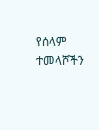የሰላም ተመላሾችን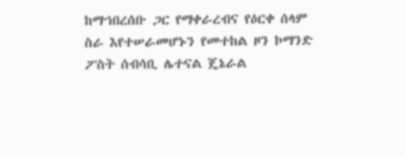ከማኀበረሰቡ ጋር የማቀራረብና የዕርቀ ሰላም ስራ እየተሠራመሆኑን የመተከል ዞን ኮማንድ ፖስት ሰብሳቢ ሌተናል ጄኔራል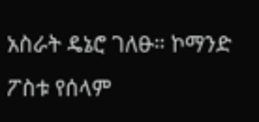አስራት ዴኔሮ ገለፁ። ኮማንድ ፖስቱ የሰላም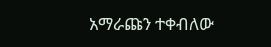አማራጩን ተቀብለው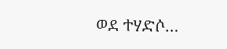ወደ ተሃድሶ…